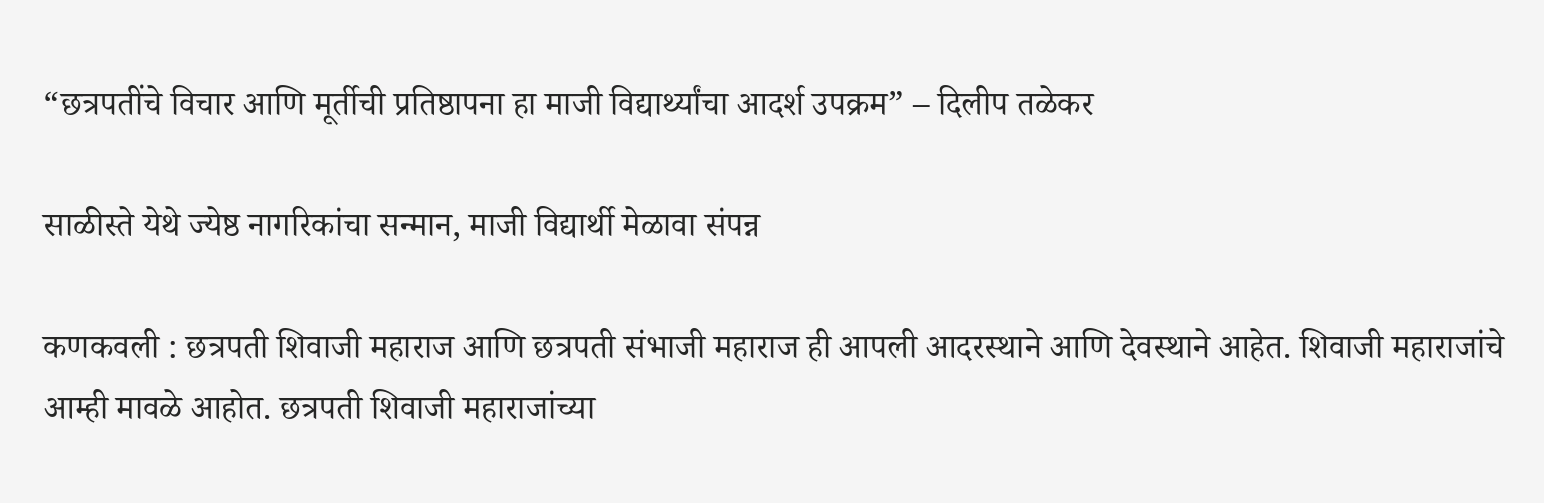“छत्रपतींचे विचार आणि मूर्तीची प्रतिष्ठापना हा माजी विद्यार्थ्यांचा आदर्श उपक्रम” – दिलीप तळेकर

साळीस्ते येथे ज्येष्ठ नागरिकांचा सन्मान, माजी विद्यार्थी मेळावा संपन्न

कणकवली : छत्रपती शिवाजी महाराज आणि छत्रपती संभाजी महाराज ही आपली आदरस्थाने आणि देवस्थाने आहेत. शिवाजी महाराजांचे आम्ही मावळे आहोत. छत्रपती शिवाजी महाराजांच्या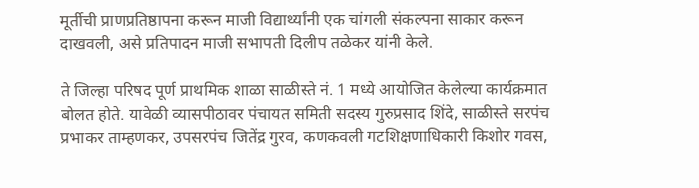मूर्तीची प्राणप्रतिष्ठापना करून माजी विद्यार्थ्यांनी एक चांगली संकल्पना साकार करून दाखवली, असे प्रतिपादन माजी सभापती दिलीप तळेकर यांनी केले.

ते जिल्हा परिषद पूर्ण प्राथमिक शाळा साळीस्ते नं. 1 मध्ये आयोजित केलेल्या कार्यक्रमात बोलत होते. यावेळी व्यासपीठावर पंचायत समिती सदस्य गुरुप्रसाद शिंदे, साळीस्ते सरपंच प्रभाकर ताम्हणकर, उपसरपंच जितेंद्र गुरव, कणकवली गटशिक्षणाधिकारी किशोर गवस,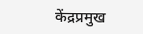केंद्रप्रमुख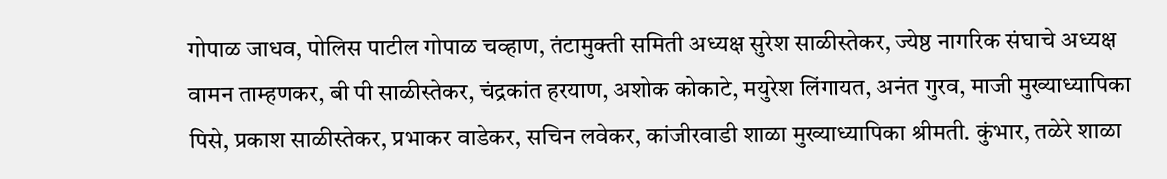गोपाळ जाधव, पोलिस पाटील गोपाळ चव्हाण, तंटामुक्ती समिती अध्यक्ष सुरेश साळीस्तेकर, ज्येष्ठ नागरिक संघाचे अध्यक्ष वामन ताम्हणकर, बी पी साळीस्तेकर, चंद्रकांत हरयाण, अशोक कोकाटे, मयुरेश लिंगायत, अनंत गुरव, माजी मुख्याध्यापिका पिसे, प्रकाश साळीस्तेकर, प्रभाकर वाडेकर, सचिन लवेकर, कांजीरवाडी शाळा मुख्याध्यापिका श्रीमती. कुंभार, तळेरे शाळा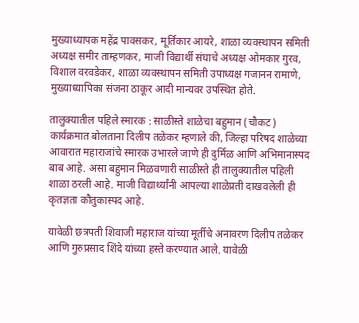मुख्याध्यापक महेंद्र पावसकर, मूर्तिकार आयरे, शाळा व्यवस्थापन समिती अध्यक्ष समीर ताम्हणकर, माजी विद्यार्थी संघाचे अध्यक्ष ओमकार गुरव, विशाल वरवडेकर, शाळा व्यवस्थापन समिती उपाध्यक्ष गजानन रामाणे, मुख्याध्यापिका संजना ठाकूर आदी मान्यवर उपस्थित होते.

तालुक्यातील पहिले स्मारक : साळीस्ते शाळेचा बहुमान (चौकट)
कार्यक्रमात बोलताना दिलीप तळेकर म्हणाले की, जिल्हा परिषद शाळेच्या आवारात महाराजांचे स्मारक उभारले जाणे ही दुर्मिळ आणि अभिमानास्पद बाब आहे. असा बहुमान मिळवणारी साळीस्ते ही तालुक्यातील पहिली शाळा ठरली आहे. माजी विद्यार्थ्यांनी आपल्या शाळेप्रती दाखवलेली ही कृतज्ञता कौतुकास्पद आहे.

यावेळी छत्रपती शिवाजी महाराज यांच्या मूर्तीचे अनावरण दिलीप तळेकर आणि गुरुप्रसाद शिंदे यांच्या हस्ते करण्यात आले. यावेळी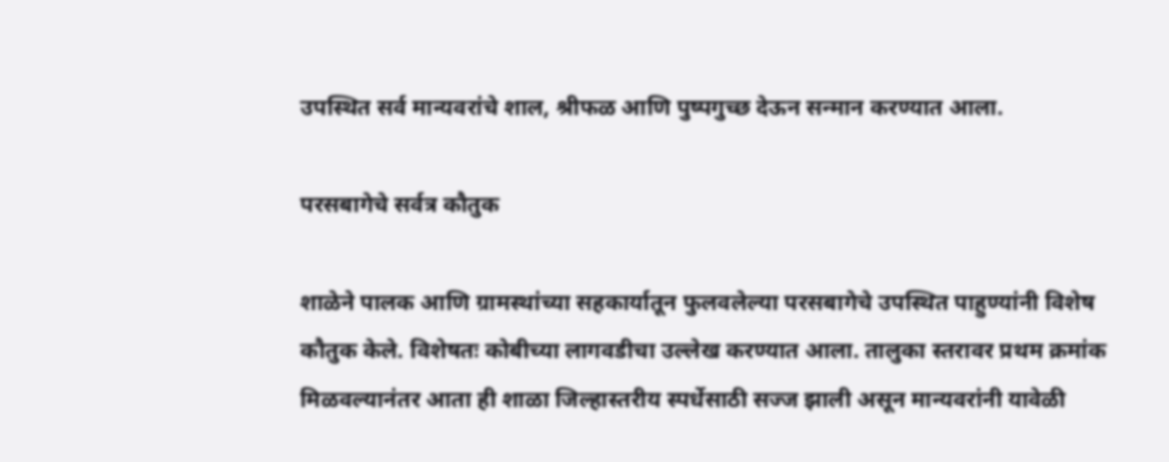उपस्थित सर्व मान्यवरांचे शाल, श्रीफळ आणि पुष्पगुच्छ देऊन सन्मान करण्यात आला.

परसबागेचे सर्वत्र कौतुक

शाळेने पालक आणि ग्रामस्थांच्या सहकार्यातून फुलवलेल्या परसबागेचे उपस्थित पाहुण्यांनी विशेष कौतुक केले. विशेषतः कोबीच्या लागवडीचा उल्लेख करण्यात आला. तालुका स्तरावर प्रथम क्रमांक मिळवल्यानंतर आता ही शाळा जिल्हास्तरीय स्पर्धेसाठी सज्ज झाली असून मान्यवरांनी यावेळी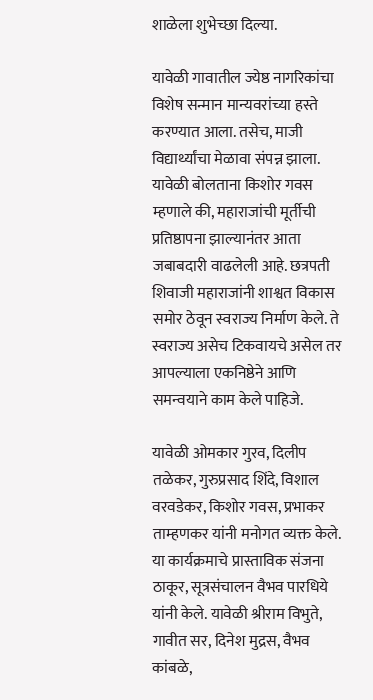शाळेला शुभेच्छा दिल्या.

यावेळी गावातील ज्येष्ठ नागरिकांचा विशेष सन्मान मान्यवरांच्या हस्ते करण्यात आला. तसेच, माजी विद्यार्थ्यांचा मेळावा संपन्न झाला. यावेळी बोलताना किशोर गवस म्हणाले की, महाराजांची मूर्तीची प्रतिष्ठापना झाल्यानंतर आता जबाबदारी वाढलेली आहे. छत्रपती शिवाजी महाराजांनी शाश्वत विकास समोर ठेवून स्वराज्य निर्माण केले. ते स्वराज्य असेच टिकवायचे असेल तर आपल्याला एकनिष्ठेने आणि समन्वयाने काम केले पाहिजे.

यावेळी ओमकार गुरव, दिलीप तळेकर, गुरुप्रसाद शिंदे, विशाल वरवडेकर, किशोर गवस, प्रभाकर ताम्हणकर यांनी मनोगत व्यक्त केले. या कार्यक्रमाचे प्रास्ताविक संजना ठाकूर, सूत्रसंचालन वैभव पारधिये यांनी केले. यावेळी श्रीराम विभुते, गावीत सर, दिनेश मुद्रस, वैभव कांबळे,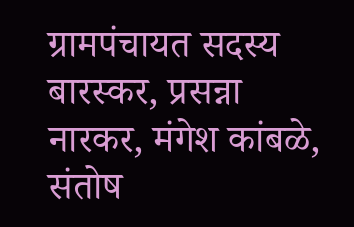ग्रामपंचायत सदस्य बारस्कर, प्रसन्ना नारकर, मंगेश कांबळे, संतोष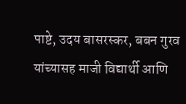पाष्टे, उदय बासरस्कर, बबन गुरव यांच्यासह माजी विद्यार्थी आणि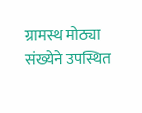ग्रामस्थ मोठ्या संख्येने उपस्थित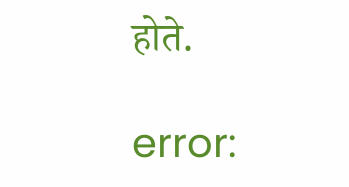होते.

error: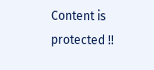Content is protected !!